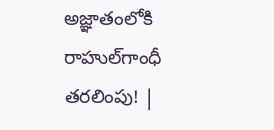అజ్ఞాతంలోకి రాహుల్‌గాంధీ తరలింపు! |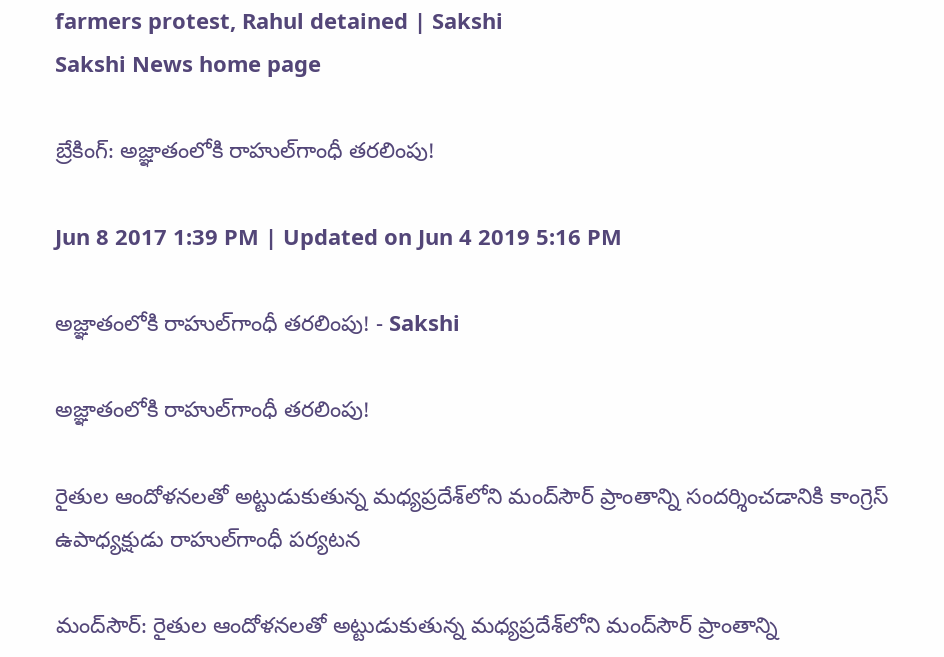farmers protest, Rahul detained | Sakshi
Sakshi News home page

బ్రేకింగ్‌: అజ్ఞాతంలోకి రాహుల్‌గాంధీ తరలింపు!

Jun 8 2017 1:39 PM | Updated on Jun 4 2019 5:16 PM

అజ్ఞాతంలోకి రాహుల్‌గాంధీ తరలింపు! - Sakshi

అజ్ఞాతంలోకి రాహుల్‌గాంధీ తరలింపు!

రైతుల ఆందోళనలతో అట్టుడుకుతున్న మధ్యప్రదేశ్‌లోని మంద్‌సౌర్‌ ప్రాంతాన్ని సందర్శించడానికి కాంగ్రెస్‌ ఉపాధ్యక్షుడు రాహుల్‌గాంధీ పర్యటన

మంద్‌సౌర్‌: రైతుల ఆందోళనలతో అట్టుడుకుతున్న మధ్యప్రదేశ్‌లోని మంద్‌సౌర్‌ ప్రాంతాన్ని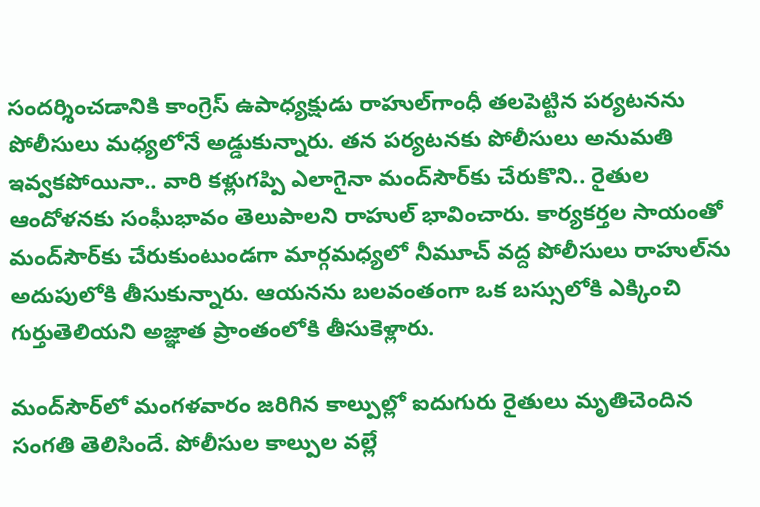సందర్శించడానికి కాంగ్రెస్‌ ఉపాధ్యక్షుడు రాహుల్‌గాంధీ తలపెట్టిన పర్యటనను పోలీసులు మధ్యలోనే అడ్డుకున్నారు. తన పర్యటనకు పోలీసులు అనుమతి ఇవ్వకపోయినా.. వారి కళ్లుగప్పి ఎలాగైనా మంద్‌సౌర్‌కు చేరుకొని.. రైతుల ఆందోళనకు సంఘీభావం తెలుపాలని రాహుల్‌ భావించారు. కార్యకర్తల సాయంతో మంద్‌సౌర్‌కు చేరుకుంటుండగా మార్గమధ్యలో నీమూచ్‌ వద్ద పోలీసులు రాహుల్‌ను అదుపులోకి తీసుకున్నారు. ఆయనను బలవంతంగా ఒక బస్సులోకి ఎక్కించి గుర్తుతెలియని అజ్ఞాత ప్రాంతంలోకి తీసుకెళ్లారు.

మంద్‌సౌర్‌లో మంగళవారం జరిగిన కాల్పుల్లో ఐదుగురు రైతులు మృతిచెందిన సంగతి తెలిసిందే. పోలీసుల కాల్పుల వల్లే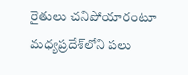రైతులు చనిపోయారంటూ మధ్యప్రదేశ్‌లోని పలు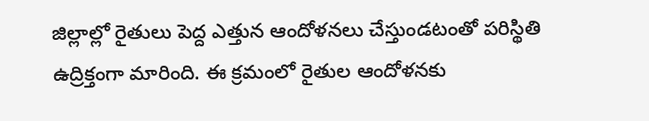జిల్లాల్లో రైతులు పెద్ద ఎత్తున ఆందోళనలు చేస్తుండటంతో పరిస్థితి ఉద్రిక్తంగా మారింది. ఈ క్రమంలో రైతుల ఆందోళనకు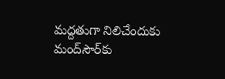మద్దతుగా నిలిచేందుకు మంద్‌సౌర్‌కు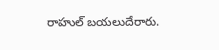రాహుల్‌ బయలుదేరారు.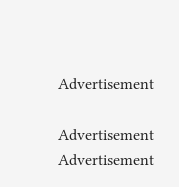Advertisement

Advertisement
Advertisement